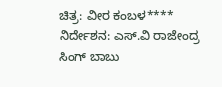ಚಿತ್ರ: ವೀರ ಕಂಬಳ****
ನಿರ್ದೇಶನ: ಎಸ್.ವಿ ರಾಜೇಂದ್ರ ಸಿಂಗ್ ಬಾಬು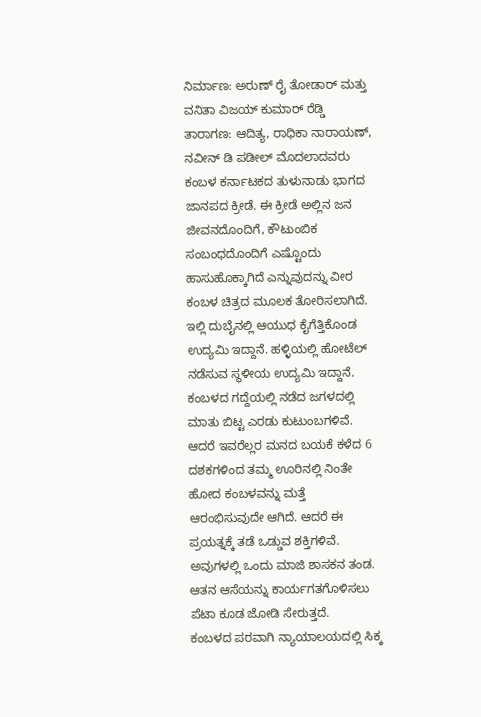ನಿರ್ಮಾಣ: ಅರುಣ್ ರೈ ತೋಡಾರ್ ಮತ್ತು ವನಿತಾ ವಿಜಯ್ ಕುಮಾರ್ ರೆಡ್ಡಿ
ತಾರಾಗಣ: ಆದಿತ್ಯ, ರಾಧಿಕಾ ನಾರಾಯಣ್, ನವೀನ್ ಡಿ ಪಡೀಲ್ ಮೊದಲಾದವರು
ಕಂಬಳ ಕರ್ನಾಟಕದ ತುಳುನಾಡು ಭಾಗದ ಜಾನಪದ ಕ್ರೀಡೆ. ಈ ಕ್ರೀಡೆ ಅಲ್ಲಿನ ಜನ ಜೀವನದೊಂದಿಗೆ, ಕೌಟುಂಬಿಕ ಸಂಬಂಧದೊಂದಿಗೆ ಎಷ್ಟೊಂದು ಹಾಸುಹೊಕ್ಕಾಗಿದೆ ಎನ್ನುವುದನ್ನು ವೀರ ಕಂಬಳ ಚಿತ್ರದ ಮೂಲಕ ತೋರಿಸಲಾಗಿದೆ.
ಇಲ್ಲಿ ದುಬೈನಲ್ಲಿ ಆಯುಧ ಕೈಗೆತ್ತಿಕೊಂಡ ಉದ್ಯಮಿ ಇದ್ದಾನೆ. ಹಳ್ಳಿಯಲ್ಲಿ ಹೋಟೆಲ್ ನಡೆಸುವ ಸ್ಥಳೀಯ ಉದ್ಯಮಿ ಇದ್ದಾನೆ. ಕಂಬಳದ ಗದ್ದೆಯಲ್ಲಿ ನಡೆದ ಜಗಳದಲ್ಲಿ ಮಾತು ಬಿಟ್ಟ ಎರಡು ಕುಟುಂಬಗಳಿವೆ. ಆದರೆ ಇವರೆಲ್ಲರ ಮನದ ಬಯಕೆ ಕಳೆದ 6 ದಶಕಗಳಿಂದ ತಮ್ಮ ಊರಿನಲ್ಲಿ ನಿಂತೇ ಹೋದ ಕಂಬಳವನ್ನು ಮತ್ತೆ ಆರಂಭಿಸುವುದೇ ಆಗಿದೆ. ಆದರೆ ಈ ಪ್ರಯತ್ನಕ್ಕೆ ತಡೆ ಒಡ್ಡುವ ಶಕ್ತಿಗಳಿವೆ. ಅವುಗಳಲ್ಲಿ ಒಂದು ಮಾಜಿ ಶಾಸಕನ ತಂಡ. ಆತನ ಆಸೆಯನ್ನು ಕಾರ್ಯಗತಗೊಳಿಸಲು ಪೆಟಾ ಕೂಡ ಜೋಡಿ ಸೇರುತ್ತದೆ.
ಕಂಬಳದ ಪರವಾಗಿ ನ್ಯಾಯಾಲಯದಲ್ಲಿ ಸಿಕ್ಕ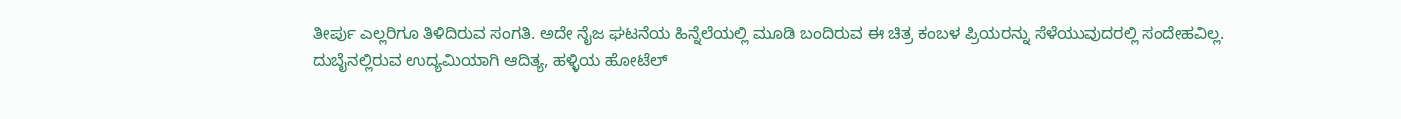ತೀರ್ಪು ಎಲ್ಲರಿಗೂ ತಿಳಿದಿರುವ ಸಂಗತಿ. ಅದೇ ನೈಜ ಘಟನೆಯ ಹಿನ್ನೆಲೆಯಲ್ಲಿ ಮೂಡಿ ಬಂದಿರುವ ಈ ಚಿತ್ರ ಕಂಬಳ ಪ್ರಿಯರನ್ನು ಸೆಳೆಯುವುದರಲ್ಲಿ ಸಂದೇಹವಿಲ್ಲ.
ದುಬೈನಲ್ಲಿರುವ ಉದ್ಯಮಿಯಾಗಿ ಆದಿತ್ಯ, ಹಳ್ಳಿಯ ಹೋಟೆಲ್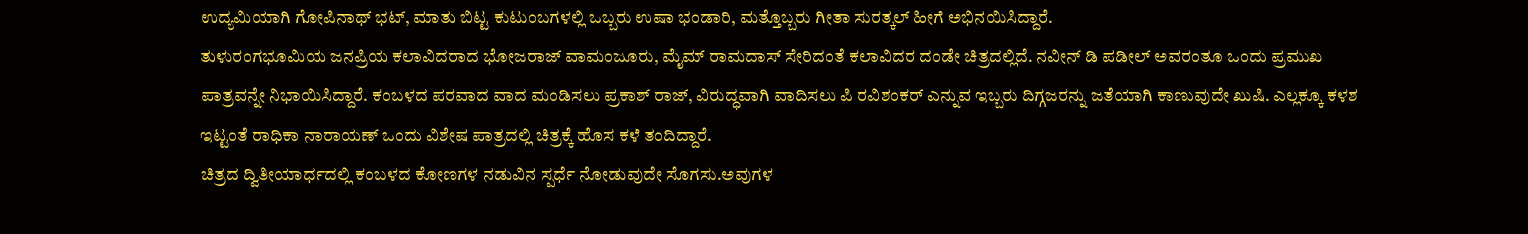ಉದ್ಯಮಿಯಾಗಿ ಗೋಪಿನಾಥ್ ಭಟ್, ಮಾತು ಬಿಟ್ಟ ಕುಟುಂಬಗಳಲ್ಲಿ ಒಬ್ಬರು ಉಷಾ ಭಂಡಾರಿ, ಮತ್ತೊಬ್ಬರು ಗೀತಾ ಸುರತ್ಕಲ್ ಹೀಗೆ ಅಭಿನಯಿಸಿದ್ದಾರೆ.
ತುಳುರಂಗಭೂಮಿಯ ಜನಪ್ರಿಯ ಕಲಾವಿದರಾದ ಭೋಜರಾಜ್ ವಾಮಂಜೂರು, ಮೈಮ್ ರಾಮದಾಸ್ ಸೇರಿದಂತೆ ಕಲಾವಿದರ ದಂಡೇ ಚಿತ್ರದಲ್ಲಿದೆ. ನವೀನ್ ಡಿ ಪಡೀಲ್ ಅವರಂತೂ ಒಂದು ಪ್ರಮುಖ ಪಾತ್ರವನ್ನೇ ನಿಭಾಯಿಸಿದ್ದಾರೆ. ಕಂಬಳದ ಪರವಾದ ವಾದ ಮಂಡಿಸಲು ಪ್ರಕಾಶ್ ರಾಜ್, ವಿರುದ್ಧವಾಗಿ ವಾದಿಸಲು ಪಿ ರವಿಶಂಕರ್ ಎನ್ನುವ ಇಬ್ಬರು ದಿಗ್ಗಜರನ್ನು ಜತೆಯಾಗಿ ಕಾಣುವುದೇ ಖುಷಿ. ಎಲ್ಲಕ್ಕೂ ಕಳಶ ಇಟ್ಟಂತೆ ರಾಧಿಕಾ ನಾರಾಯಣ್ ಒಂದು ವಿಶೇಷ ಪಾತ್ರದಲ್ಲಿ ಚಿತ್ರಕ್ಕೆ ಹೊಸ ಕಳೆ ತಂದಿದ್ದಾರೆ.
ಚಿತ್ರದ ದ್ವಿತೀಯಾರ್ಧದಲ್ಲಿ ಕಂಬಳದ ಕೋಣಗಳ ನಡುವಿನ ಸ್ಪರ್ಧೆ ನೋಡುವುದೇ ಸೊಗಸು.ಅವುಗಳ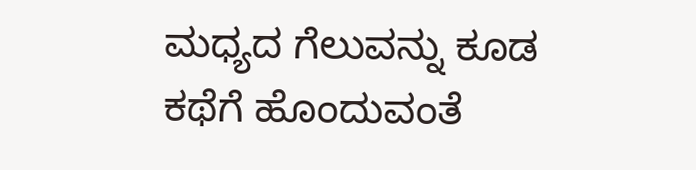ಮಧ್ಯದ ಗೆಲುವನ್ನು ಕೂಡ ಕಥೆಗೆ ಹೊಂದುವಂತೆ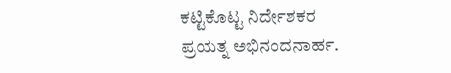ಕಟ್ಟಿಕೊಟ್ಟ ನಿರ್ದೇಶಕರ ಪ್ರಯತ್ನ ಅಭಿನಂದನಾರ್ಹ.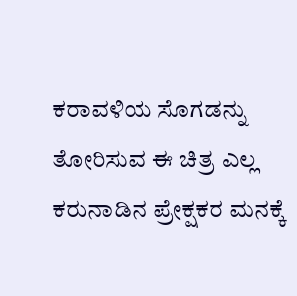ಕರಾವಳಿಯ ಸೊಗಡನ್ನು ತೋರಿಸುವ ಈ ಚಿತ್ರ ಎಲ್ಲ ಕರುನಾಡಿನ ಪ್ರೇಕ್ಷಕರ ಮನಕ್ಕೆ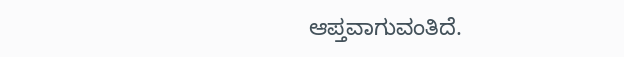ಆಪ್ತವಾಗುವಂತಿದೆ.